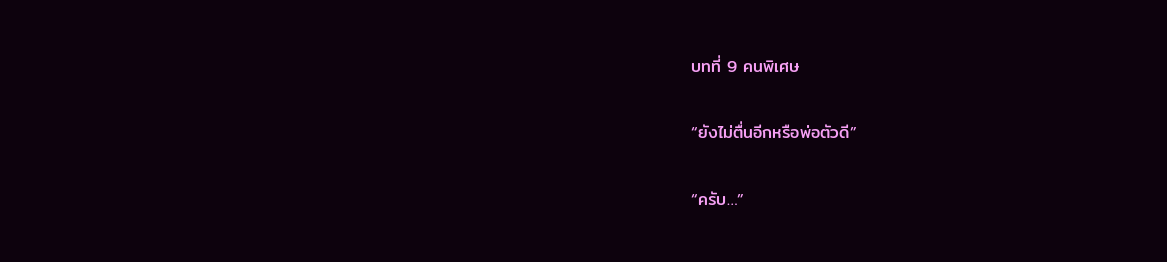บทที่ 9 คนพิเศษ

“ยังไม่ตื่นอีกหรือพ่อตัวดี”

“ครับ…”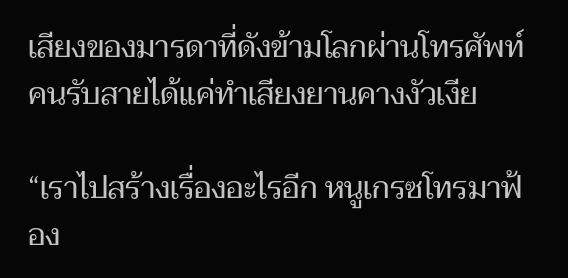เสียงของมารดาที่ดังข้ามโลกผ่านโทรศัพท์ คนรับสายได้แค่ทำเสียงยานคางงัวเงีย

“เราไปสร้างเรื่องอะไรอีก หนูเกรซโทรมาฟ้อง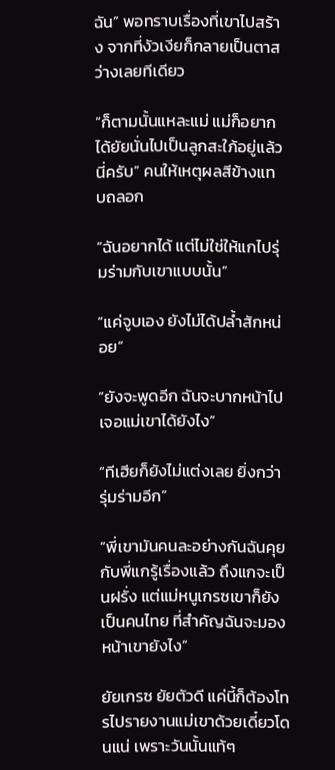ฉัน” พอทราบเรื่องที่เขาไปสร้าง จากที่งัวเงียก็กลายเป็นตาสว่างเลยทีเดียว

“ก็ตามนั้นแหละแม่ แม่ก็อยากได้ยัยนั่นไปเป็นลูกสะใภ้อยู่แล้วนี่ครับ” คนให้เหตุผลสีข้างแทบถลอก

“ฉันอยากได้ แต่ไม่ใช่ให้แกไปรุ่มร่ามกับเขาแบบนั้น”

“แค่จูบเอง ยังไม่ได้ปล้ำสักหน่อย”

“ยังจะพูดอีก ฉันจะบากหน้าไปเจอแม่เขาได้ยังไง”

“ทีเฮียก็ยังไม่แต่งเลย ยิ่งกว่ารุ่มร่ามอีก”

“พี่เขามันคนละอย่างกันฉันคุยกับพี่แกรู้เรื่องแล้ว ถึงแกจะเป็นฝรั่ง แต่แม่หนูเกรซเขาก็ยังเป็นคนไทย ที่สำคัญฉันจะมองหน้าเขายังไง”

ยัยเกรซ ยัยตัวดี แค่นี้ก็ต้องโทรไปรายงานแม่เขาด้วยเดี๋ยวโดนแน่ เพราะวันนั้นแท้ๆ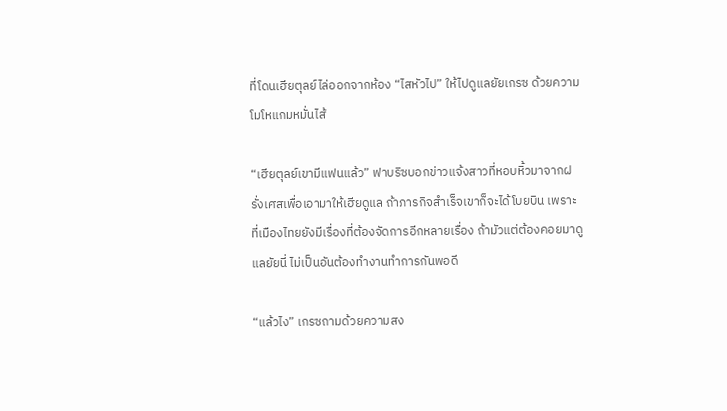ที่โดนเฮียตุลย์ไล่ออกจากห้อง “ไสหัวไป” ให้ไปดูแลยัยเกรซ ด้วยความโมโหแกมหมั่นไส้

“เฮียตุลย์เขามีแฟนแล้ว” ฟาบริซบอกข่าวแจ้งสาวที่หอบหิ้วมาจากฝรั่งเศสเพื่อเอามาให้เฮียดูแล ถ้าภารกิจสำเร็จเขาก็จะได้โบยบิน เพราะที่เมืองไทยยังมีเรื่องที่ต้องจัดการอีกหลายเรื่อง ถ้ามัวแต่ต้องคอยมาดูแลยัยนี่ ไม่เป็นอันต้องทำงานทำการกันพอดี

“แล้วไง” เกรซถามด้วยความสง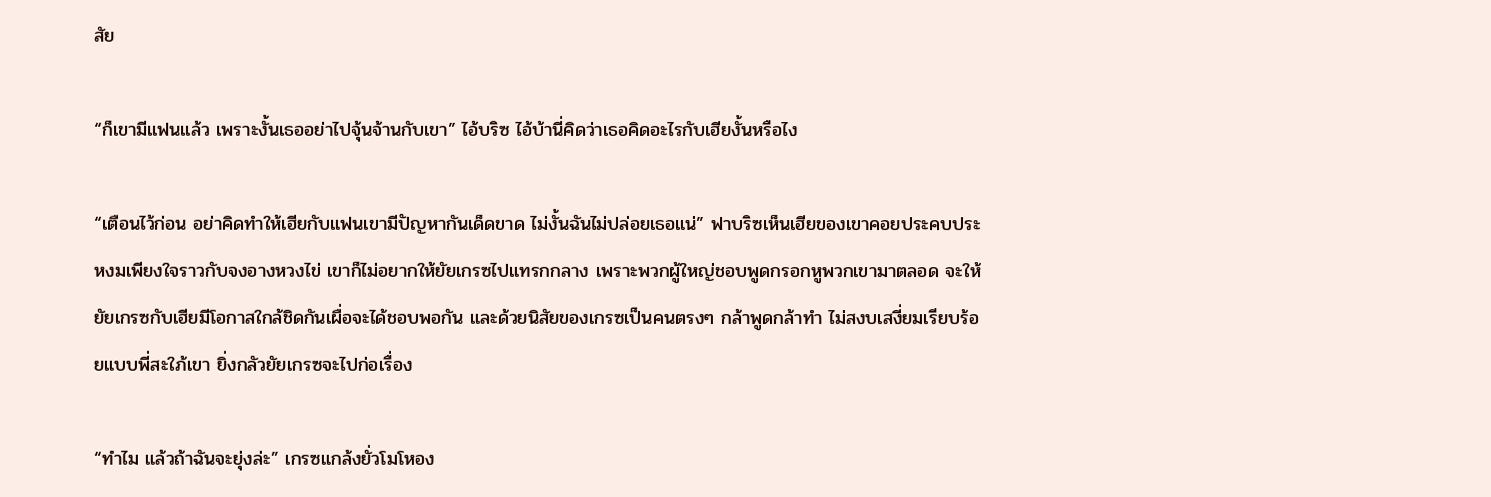สัย

“ก็เขามีแฟนแล้ว เพราะงั้นเธออย่าไปจุ้นจ้านกับเขา” ไอ้บริซ ไอ้บ้านี่คิดว่าเธอคิดอะไรกับเฮียงั้นหรือไง

“เตือนไว้ก่อน อย่าคิดทำให้เฮียกับแฟนเขามีปัญหากันเด็ดขาด ไม่งั้นฉันไม่ปล่อยเธอแน่” ฟาบริซเห็นเฮียของเขาคอยประคบประหงมเพียงใจราวกับจงอางหวงไข่ เขาก็ไม่อยากให้ยัยเกรซไปแทรกกลาง เพราะพวกผู้ใหญ่ชอบพูดกรอกหูพวกเขามาตลอด จะให้ยัยเกรซกับเฮียมีโอกาสใกล้ชิดกันเผื่อจะได้ชอบพอกัน และด้วยนิสัยของเกรซเป็นคนตรงๆ กล้าพูดกล้าทำ ไม่สงบเสงี่ยมเรียบร้อยแบบพี่สะใภ้เขา ยิ่งกลัวยัยเกรซจะไปก่อเรื่อง

“ทำไม แล้วถ้าฉันจะยุ่งล่ะ” เกรซแกล้งยั่วโมโหอง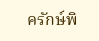ครักษ์พิ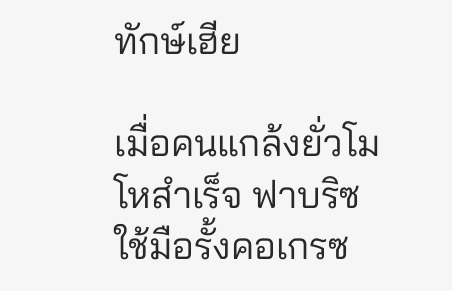ทักษ์เฮีย

เมื่อคนแกล้งยั่วโมโหสำเร็จ ฟาบริซใช้มือรั้งคอเกรซ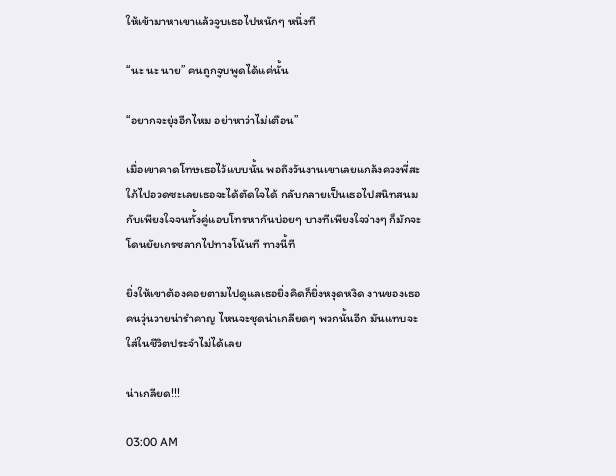ให้เข้ามาหาเขาแล้วจูบเธอไปหนักๆ หนึ่งที

“นะ นะ นาย” คนถูกจูบพูดได้แค่นั้น

“อยากจะยุ่งอีกไหม อย่าหาว่าไม่เตือน”

เมื่อเขาคาดโทษเธอไว้แบบนั้น พอถึงวันงานเขาเลยแกล้งควงพี่สะใภ้ไปอวดซะเลยเธอจะได้ตัดใจได้ กลับกลายเป็นเธอไปสนิทสนมกับเพียงใจจนทั้งคู่แอบโทรหากันบ่อยๆ บางทีเพียงใจว่างๆ ก็มักจะโดนยัยเกรซลากไปทางโน้นที ทางนี้ที

ยิ่งให้เขาต้องคอยตามไปดูแลเธอยิ่งคิดก็ยิ่งหงุดหงิด งานของเธอคนวุ่นวายน่ารำคาญ ไหนจะชุดน่าเกลียดๆ พวกนั้นอีก มันแทบจะใส่ในชีวิตประจำไม่ได้เลย

น่าเกลียด!!!

03:00 AM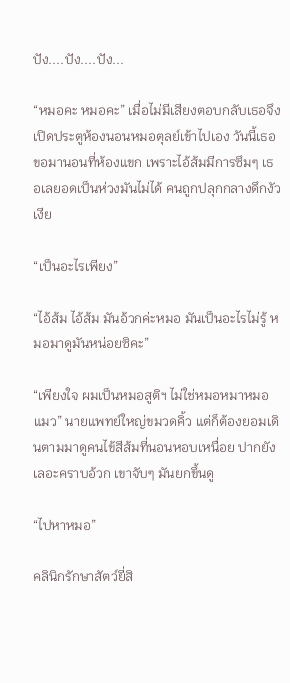ปัง....ปัง....ปัง...

“หมอคะ หมอคะ” เมื่อไม่มีเสียงตอบกลับเธอจึงเปิดประตูห้องนอนหมอตุลย์เข้าไปเอง วันนี้เธอขอมานอนที่ห้องแขก เพราะไอ้ส้มมีการซึมๆ เธอเลยอดเป็นห่วงมันไม่ได้ คนถูกปลุกกลางดึกงัวเงีย

“เป็นอะไรเพียง”

“ไอ้ส้ม ไอ้ส้ม มันอ้วกค่ะหมอ มันเป็นอะไรไม่รู้ หมอมาดูมันหน่อยซิคะ”

“เพียงใจ ผมเป็นหมอสูติฯ ไม่ใช่หมอหมาหมอแมว” นายแพทย์ใหญ่ขมวดคิ้ว แต่ก็ต้องยอมเดินตามมาดูคนไข้สีส้มที่นอนหอบเหนื่อย ปากยังเลอะคราบอ้วก เขาจับๆ มันยกขึ้นดู

“ไปหาหมอ”

คลินิกรักษาสัตว์ยี่สิ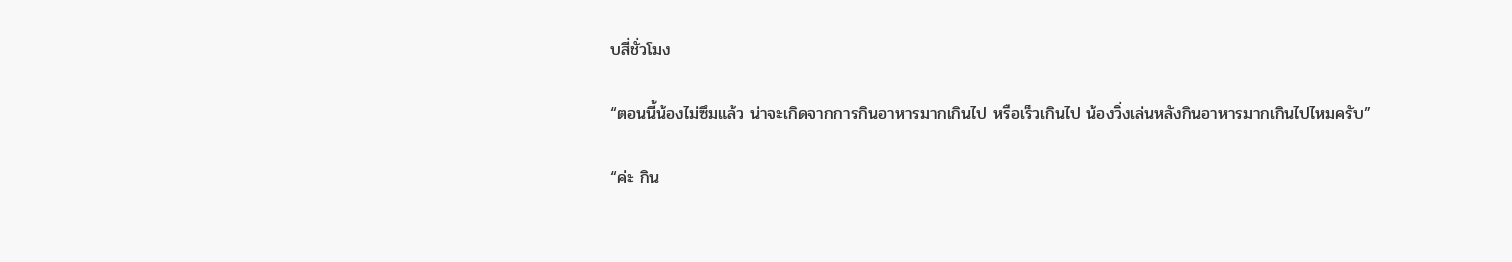บสี่ชั่วโมง

“ตอนนี้น้องไม่ซึมแล้ว น่าจะเกิดจากการกินอาหารมากเกินไป หรือเร็วเกินไป น้องวิ่งเล่นหลังกินอาหารมากเกินไปไหมครับ”

“ค่ะ กิน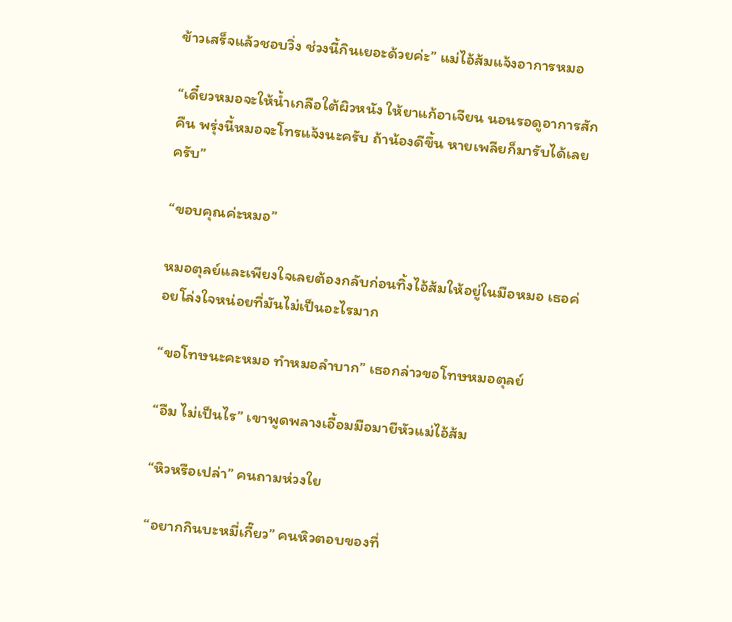ข้าวเสร็จแล้วชอบวิ่ง ช่วงนี้กินเยอะด้วยค่ะ” แม่ไอ้ส้มแจ้งอาการหมอ

“เดี๋ยวหมอจะให้น้ำเกลือใต้ผิวหนัง ให้ยาแก้อาเจียน นอนรอดูอาการสักคืน พรุ่งนี้หมอจะโทรแจ้งนะครับ ถ้าน้องดีขึ้น หายเพลียก็มารับได้เลยครับ”

“ขอบคุณค่ะหมอ”

หมอตุลย์และเพียงใจเลยต้องกลับก่อนทิ้งไอ้ส้มให้อยู่ในมือหมอ เธอค่อยโล่งใจหน่อยที่มันไม่เป็นอะไรมาก

“ขอโทษนะคะหมอ ทำหมอลำบาก” เธอกล่าวขอโทษหมอตุลย์

“อืม ไม่เป็นไร” เขาพูดพลางเอื้อมมือมายีหัวแม่ไอ้ส้ม

“หิวหรือเปล่า” คนถามห่วงใย

“อยากกินบะหมี่เกี๊ยว” คนหิวตอบของที่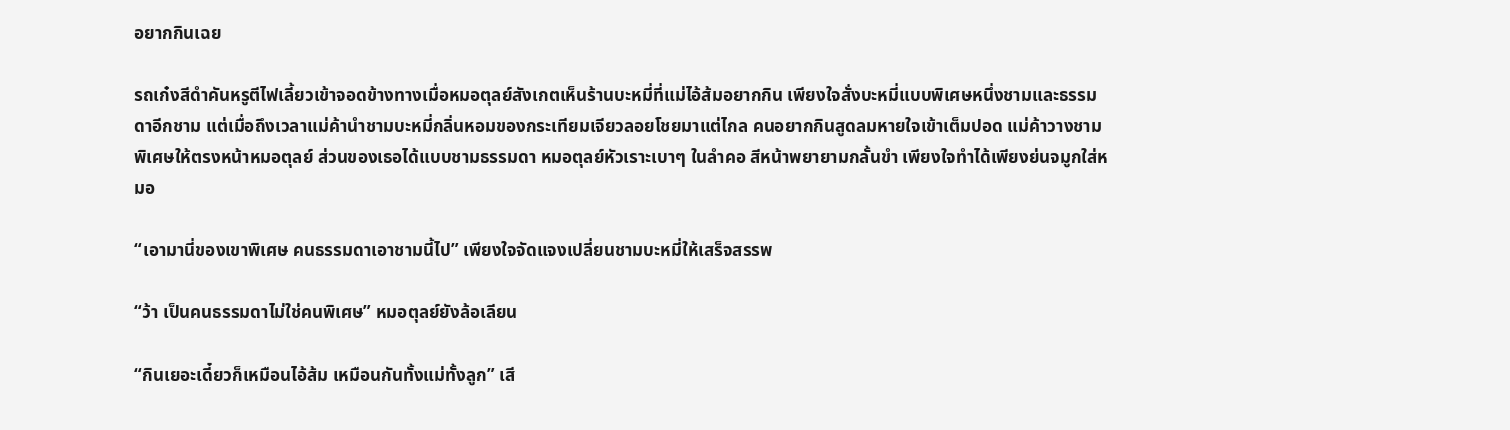อยากกินเฉย

รถเก๋งสีดำคันหรูตีไฟเลี้ยวเข้าจอดข้างทางเมื่อหมอตุลย์สังเกตเห็นร้านบะหมี่ที่แม่ไอ้ส้มอยากกิน เพียงใจสั่งบะหมี่แบบพิเศษหนึ่งชามและธรรมดาอีกชาม แต่เมื่อถึงเวลาแม่ค้านำชามบะหมี่กลิ่นหอมของกระเทียมเจียวลอยโชยมาแต่ไกล คนอยากกินสูดลมหายใจเข้าเต็มปอด แม่ค้าวางชามพิเศษให้ตรงหน้าหมอตุลย์ ส่วนของเธอได้แบบชามธรรมดา หมอตุลย์หัวเราะเบาๆ ในลำคอ สีหน้าพยายามกลั้นขำ เพียงใจทำได้เพียงย่นจมูกใส่หมอ

“เอามานี่ของเขาพิเศษ คนธรรมดาเอาชามนี้ไป” เพียงใจจัดแจงเปลี่ยนชามบะหมี่ให้เสร็จสรรพ

“ว้า เป็นคนธรรมดาไม่ใช่คนพิเศษ” หมอตุลย์ยังล้อเลียน

“กินเยอะเดี๋ยวก็เหมือนไอ้ส้ม เหมือนกันทั้งแม่ทั้งลูก” เสี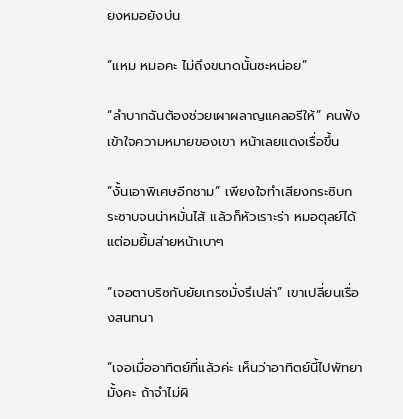ยงหมอยังบ่น

“แหม หมอคะ ไม่ถึงขนาดนั้นซะหน่อย”

“ลำบากฉันต้องช่วยเผาผลาญแคลอรีให้” คนฟังเข้าใจความหมายของเขา หน้าเลยแดงเรื่อขึ้น

“งั้นเอาพิเศษอีกชาม” เพียงใจทำเสียงกระซิบกระซาบจนน่าหมั่นไส้ แล้วก็หัวเราะร่า หมอตุลย์ได้แต่อมยิ้มส่ายหน้าเบาๆ

“เจอตาบริซกับยัยเกรซมั่งรึเปล่า” เขาเปลี่ยนเรื่องสนทนา

“เจอเมื่ออาทิตย์ที่แล้วค่ะ เห็นว่าอาทิตย์นี้ไปพัทยามั้งคะ ถ้าจำไม่ผิ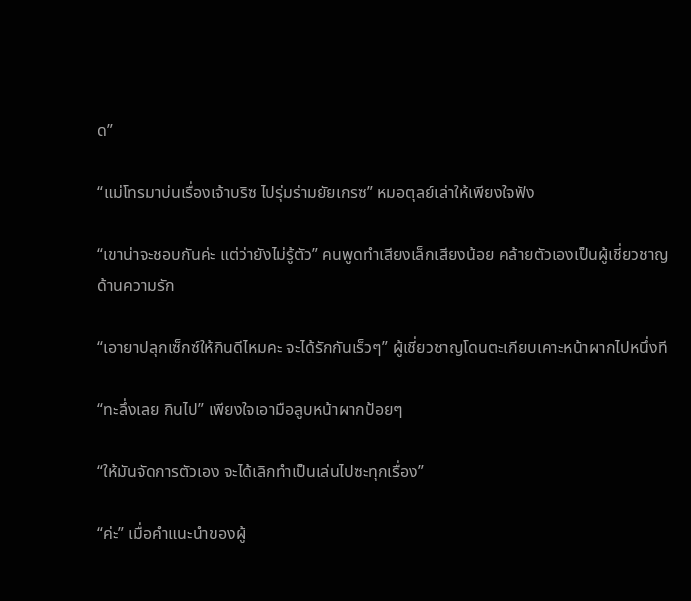ด”

“แม่โทรมาบ่นเรื่องเจ้าบริซ ไปรุ่มร่ามยัยเกรซ” หมอตุลย์เล่าให้เพียงใจฟัง

“เขาน่าจะชอบกันค่ะ แต่ว่ายังไม่รู้ตัว” คนพูดทำเสียงเล็กเสียงน้อย คล้ายตัวเองเป็นผู้เชี่ยวชาญด้านความรัก

“เอายาปลุกเซ็กซ์ให้กินดีไหมคะ จะได้รักกันเร็วๆ” ผู้เชี่ยวชาญโดนตะเกียบเคาะหน้าผากไปหนึ่งที

“ทะลึ่งเลย กินไป” เพียงใจเอามือลูบหน้าผากป้อยๆ

“ให้มันจัดการตัวเอง จะได้เลิกทำเป็นเล่นไปซะทุกเรื่อง”

“ค่ะ” เมื่อคำแนะนำของผู้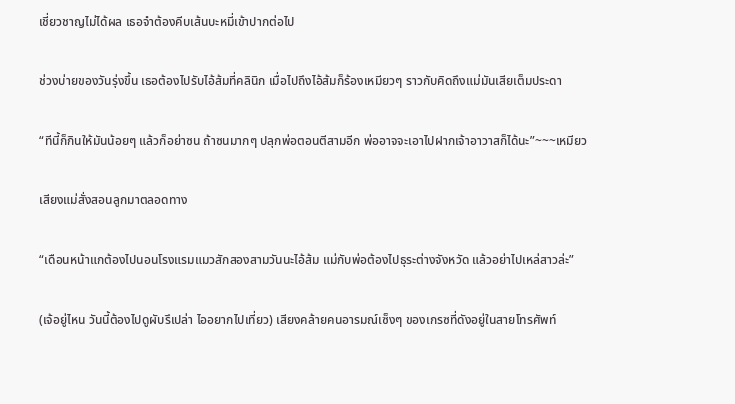เชี่ยวชาญไม่ได้ผล เธอจำต้องคีบเส้นบะหมี่เข้าปากต่อไป

ช่วงบ่ายของวันรุ่งขึ้น เธอต้องไปรับไอ้ส้มที่คลินิก เมื่อไปถึงไอ้ส้มก็ร้องเหมียวๆ ราวกับคิดถึงแม่มันเสียเต็มประดา

“ทีนี้ก็กินให้มันน้อยๆ แล้วก็อย่าซน ถ้าซนมากๆ ปลุกพ่อตอนตีสามอีก พ่ออาจจะเอาไปฝากเจ้าอาวาสก็ได้นะ”~~~เหมียว

เสียงแม่สั่งสอนลูกมาตลอดทาง

“เดือนหน้าแกต้องไปนอนโรงแรมแมวสักสองสามวันนะไอ้ส้ม แม่กับพ่อต้องไปธุระต่างจังหวัด แล้วอย่าไปเหล่สาวล่ะ”

(เจ้อยู่ไหน วันนี้ต้องไปดูผับรึเปล่า ไออยากไปเที่ยว) เสียงคล้ายคนอารมณ์เซ็งๆ ของเกรซที่ดังอยู่ในสายโทรศัพท์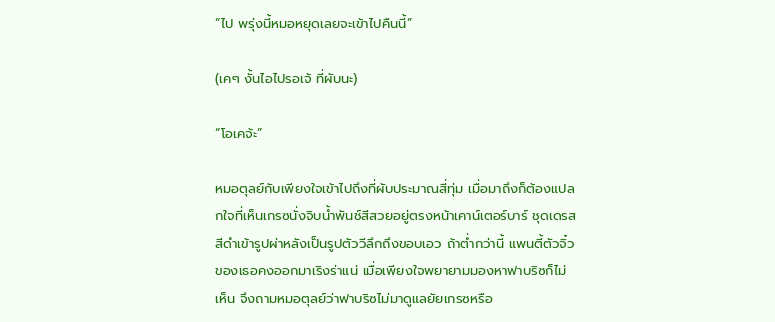“ไป พรุ่งนี้หมอหยุดเลยจะเข้าไปคืนนี้”

(เคๆ งั้นไอไปรอเจ้ ที่ผับนะ)

“โอเคจ้ะ”

หมอตุลย์กับเพียงใจเข้าไปถึงที่ผับประมาณสี่ทุ่ม เมื่อมาถึงก็ต้องแปลกใจที่เห็นเกรซนั่งจิบน้ำพันช์สีสวยอยู่ตรงหน้าเคาน์เตอร์บาร์ ชุดเดรสสีดำเข้ารูปผ่าหลังเป็นรูปตัววีลึกถึงขอบเอว ถ้าต่ำกว่านี้ แพนตี้ตัวจิ๋วของเธอคงออกมาเริงร่าแน่ เมื่อเพียงใจพยายามมองหาฟาบริซก็ไม่เห็น จึงถามหมอตุลย์ว่าฟาบริซไม่มาดูแลยัยเกรซหรือ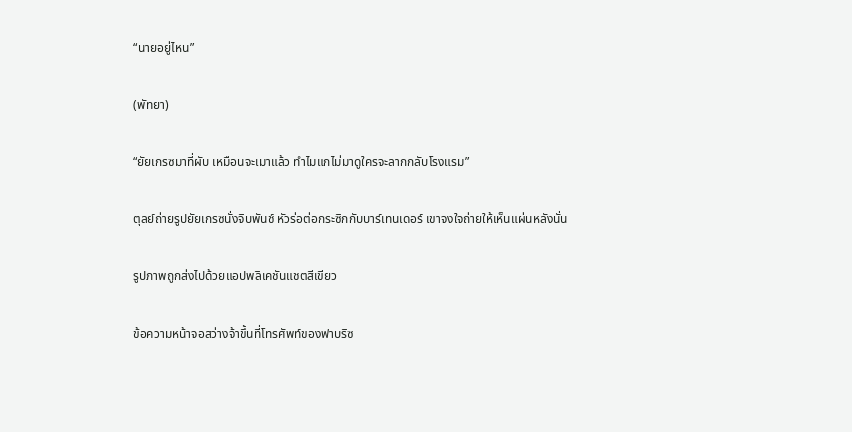“นายอยู่ไหน”

(พัทยา)

“ยัยเกรซมาที่ผับ เหมือนจะเมาแล้ว ทำไมแกไม่มาดูใครจะลากกลับโรงแรม”

ตุลย์ถ่ายรูปยัยเกรซนั่งจิบพันช์ หัวร่อต่อกระซิกกับบาร์เทนเดอร์ เขาจงใจถ่ายให้เห็นแผ่นหลังนั่น

รูปภาพถูกส่งไปด้วยแอปพลิเคชันแชตสีเขียว

ข้อความหน้าจอสว่างจ้าขึ้นที่โทรศัพท์ของฟาบริซ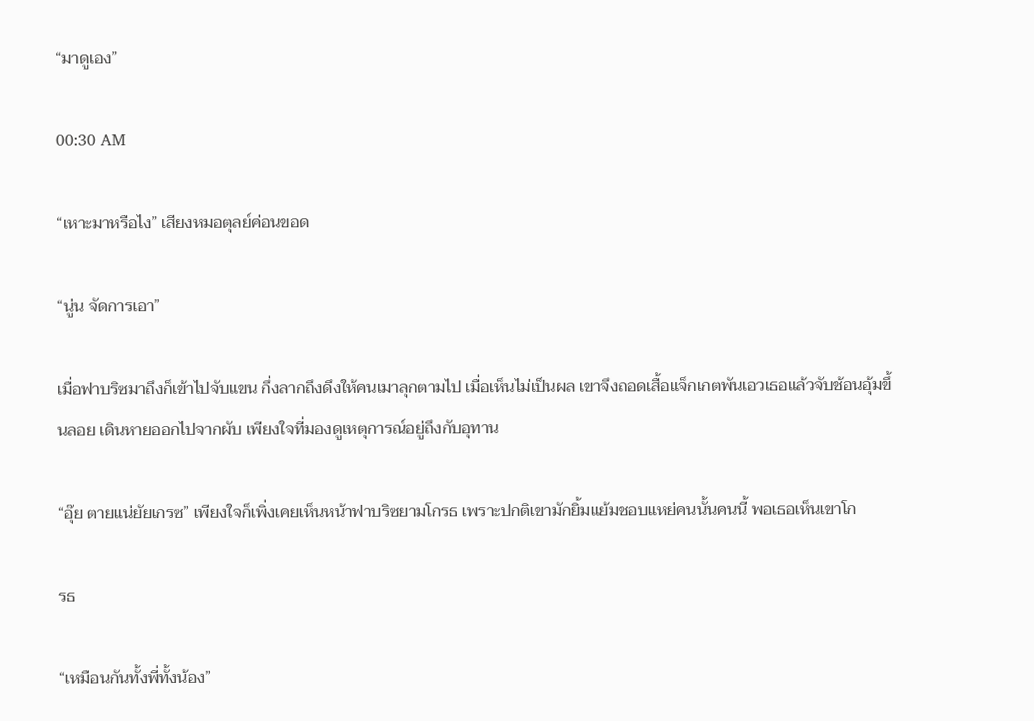“มาดูเอง”

00:30 AM

“เหาะมาหรือไง” เสียงหมอตุลย์ค่อนขอด

“นู่น จัดการเอา”

เมื่อฟาบริซมาถึงก็เข้าไปจับแขน กึ่งลากถึงดึงให้คนเมาลุกตามไป เมื่อเห็นไม่เป็นผล เขาจึงถอดเสื้อแจ็กเกตพันเอวเธอแล้วจับช้อนอุ้มขึ้นลอย เดินหายออกไปจากผับ เพียงใจที่มองดูเหตุการณ์อยู่ถึงกับอุทาน

“อุ๊ย ตายแน่ยัยเกรซ” เพียงใจก็เพิ่งเคยเห็นหน้าฟาบริซยามโกรธ เพราะปกติเขามักยิ้มแย้มชอบแหย่คนนั้นคนนี้ พอเธอเห็นเขาโก

รธ

“เหมือนกันทั้งพี่ทั้งน้อง”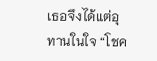เธอจึงได้แต่อุทานในใจ “โชค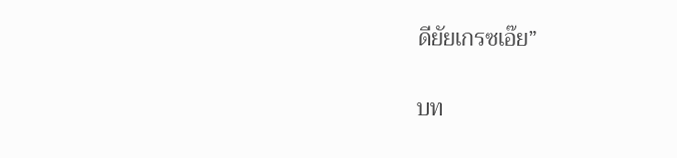ดียัยเกรซเอ๊ย”

บท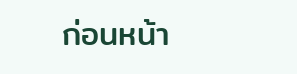ก่อนหน้า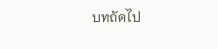บทถัดไป